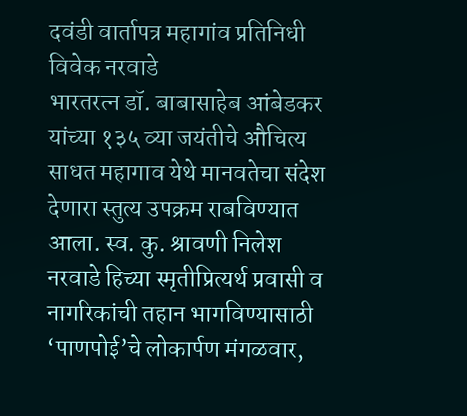दवंडी वार्तापत्र महागांव प्रतिनिधी विवेक नरवाडे
भारतरत्न डॉ. बाबासाहेब आंबेडकर यांच्या १३५ व्या जयंतीचे औचित्य साधत महागाव येथे मानवतेचा संदेश देणारा स्तुत्य उपक्रम राबविण्यात आला. स्व. कु. श्रावणी निलेश नरवाडे हिच्या स्मृतीप्रित्यर्थ प्रवासी व नागरिकांची तहान भागविण्यासाठी ‘पाणपोई’चे लोकार्पण मंगळवार,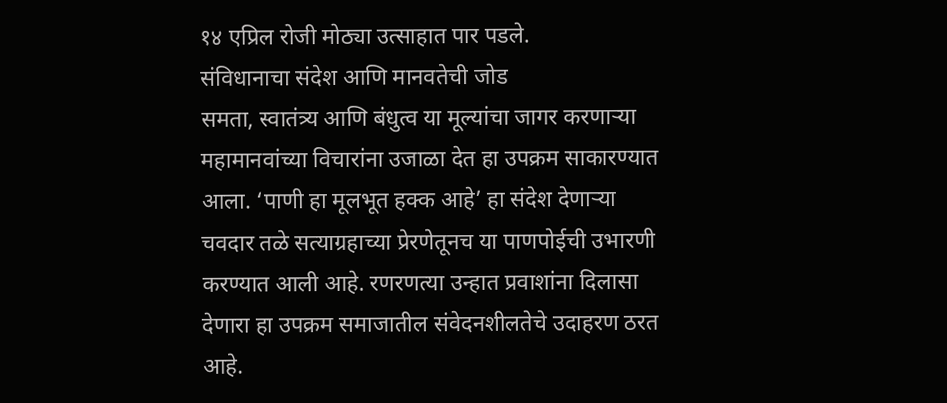१४ एप्रिल रोजी मोठ्या उत्साहात पार पडले.
संविधानाचा संदेश आणि मानवतेची जोड
समता, स्वातंत्र्य आणि बंधुत्व या मूल्यांचा जागर करणाऱ्या महामानवांच्या विचारांना उजाळा देत हा उपक्रम साकारण्यात आला. ‘पाणी हा मूलभूत हक्क आहे’ हा संदेश देणाऱ्या चवदार तळे सत्याग्रहाच्या प्रेरणेतूनच या पाणपोईची उभारणी करण्यात आली आहे. रणरणत्या उन्हात प्रवाशांना दिलासा देणारा हा उपक्रम समाजातील संवेदनशीलतेचे उदाहरण ठरत आहे.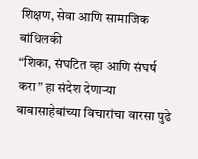शिक्षण, सेवा आणि सामाजिक बांधिलकी
“शिका, संघटित व्हा आणि संघर्ष करा” हा संदेश देणाऱ्या बाबासाहेबांच्या विचारांचा वारसा पुढे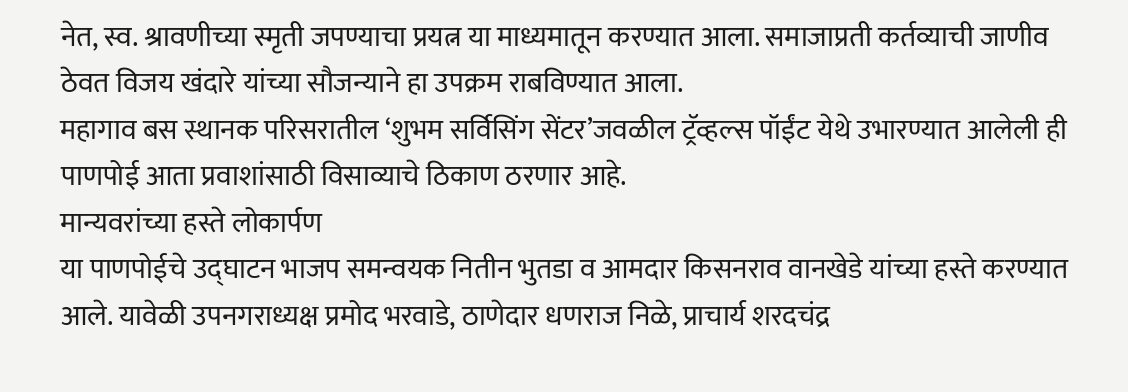नेत, स्व. श्रावणीच्या स्मृती जपण्याचा प्रयत्न या माध्यमातून करण्यात आला. समाजाप्रती कर्तव्याची जाणीव ठेवत विजय खंदारे यांच्या सौजन्याने हा उपक्रम राबविण्यात आला.
महागाव बस स्थानक परिसरातील ‘शुभम सर्विसिंग सेंटर’जवळील ट्रॅव्हल्स पॉईंट येथे उभारण्यात आलेली ही पाणपोई आता प्रवाशांसाठी विसाव्याचे ठिकाण ठरणार आहे.
मान्यवरांच्या हस्ते लोकार्पण
या पाणपोईचे उद्घाटन भाजप समन्वयक नितीन भुतडा व आमदार किसनराव वानखेडे यांच्या हस्ते करण्यात आले. यावेळी उपनगराध्यक्ष प्रमोद भरवाडे, ठाणेदार धणराज निळे, प्राचार्य शरदचंद्र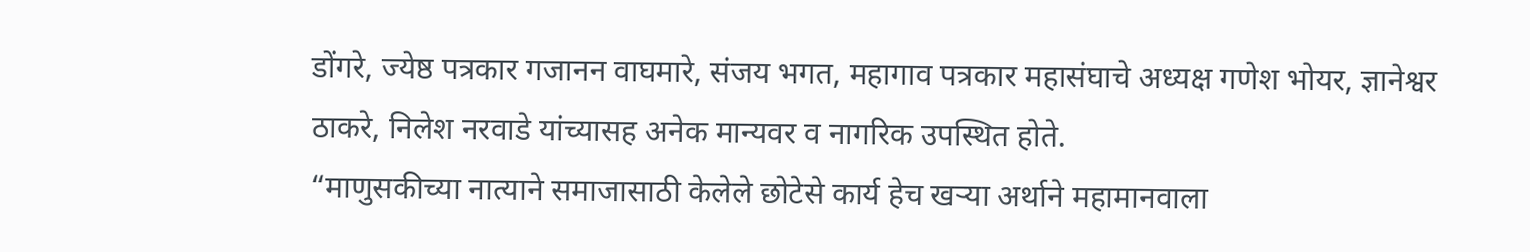डोंगरे, ज्येष्ठ पत्रकार गजानन वाघमारे, संजय भगत, महागाव पत्रकार महासंघाचे अध्यक्ष गणेश भोयर, ज्ञानेश्वर ठाकरे, निलेश नरवाडे यांच्यासह अनेक मान्यवर व नागरिक उपस्थित होते.
“माणुसकीच्या नात्याने समाजासाठी केलेले छोटेसे कार्य हेच खऱ्या अर्थाने महामानवाला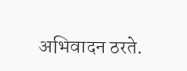अभिवादन ठरते.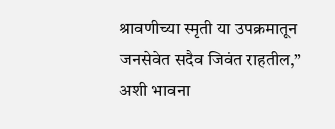श्रावणीच्या स्मृती या उपक्रमातून जनसेवेत सदैव जिवंत राहतील,” अशी भावना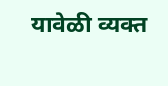यावेळी व्यक्त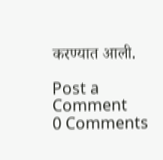करण्यात आली.

Post a Comment
0 Comments